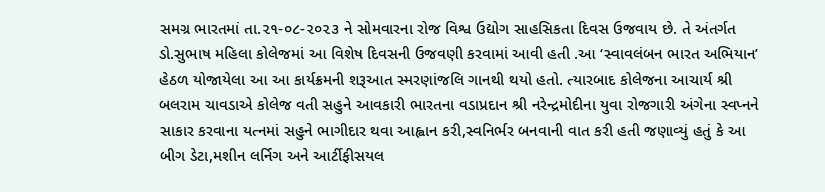સમગ્ર ભારતમાં તા.૨૧-૦૮-૨૦૨૩ ને સોમવારના રોજ વિશ્વ ઉદ્યોગ સાહસિકતા દિવસ ઉજવાય છે. તે અંતર્ગત ડો.સુભાષ મહિલા કોલેજમાં આ વિશેષ દિવસની ઉજવણી કરવામાં આવી હતી .આ ‘સ્વાવલંબન ભારત અભિયાન’ હેઠળ યોજાયેલા આ આ કાર્યક્રમની શરૂઆત સ્મરણાંજલિ ગાનથી થયો હતો. ત્યારબાદ કોલેજના આચાર્ય શ્રી બલરામ ચાવડાએ કોલેજ વતી સહુને આવકારી ભારતના વડાપ્રદાન શ્રી નરેન્દ્રમોદીના યુવા રોજગારી અંગેના સ્વપ્નને સાકાર કરવાના યત્નમાં સહુને ભાગીદાર થવા આહ્વાન કરી,સ્વનિર્ભર બનવાની વાત કરી હતી જણાવ્યું હતું કે આ બીગ ડેટા,મશીન લર્નિગ અને આર્ટીફીસયલ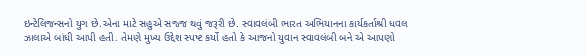ઇન્ટેલિજન્સનો યુગ છે.એના માટે સહુએ સજ્જ થવું જરૂરી છે. સ્વાવલંબી ભારત અભિયાનના કાર્યકર્તાશ્રી ધવલ ઝાલાએ બાંધી આપી હતી. તેમણે મુખ્ય ઉદ્દેશ સ્પષ્ટ કર્યો હતો કે આજનો યુવાન સ્વાવલંબી બને એ આપણો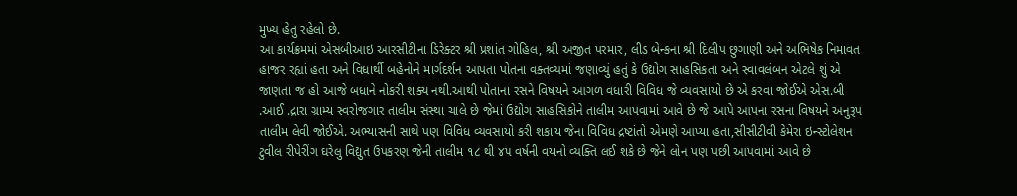મુખ્ય હેતુ રહેલો છે.
આ કાર્યક્રમમાં એસબીઆઇ આરસીટીના ડિરેક્ટર શ્રી પ્રશાંત ગોહિલ, શ્રી અજીત પરમાર, લીડ બેન્કના શ્રી દિલીપ છુગાણી અને અભિષેક નિમાવત હાજર રહ્યાં હતા અને વિધાર્થી બહેનોને માર્ગદર્શન આપતા પોતના વક્તવ્યમાં જણાવ્યું હતું કે ઉદ્યોગ સાહસિકતા અને સ્વાવલંબન એટલે શું એ જાણતા જ હો આજે બધાને નોકરી શક્ય નથી.આથી પોતાના રસને વિષયને આગળ વધારી વિવિધ જે વ્યવસાયો છે એ કરવા જોઈએ એસ.બી .આઈ .દ્રારા ગ્રામ્ય સ્વરોજગાર તાલીમ સંસ્થા ચાલે છે જેમાં ઉદ્યોગ સાહસિકોને તાલીમ આપવામાં આવે છે જે આપે આપના રસના વિષયને અનુરૂપ તાલીમ લેવી જોઈએ. અભ્યાસની સાથે પણ વિવિધ વ્યવસાયો કરી શકાય જેના વિવિધ દ્રષ્ટાંતો એમણે આપ્યા હતા,સીસીટીવી કેમેરા ઇન્સ્ટોલેશન ટુવીલ રીપેરીંગ ઘરેલુ વિદ્યુત ઉપકરણ જેની તાલીમ ૧૮ થી ૪૫ વર્ષની વયનો વ્યક્તિ લઈ શકે છે જેને લોન પણ પછી આપવામાં આવે છે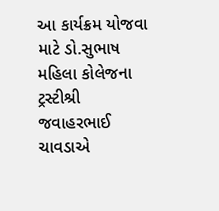આ કાર્યક્રમ યોજવા માટે ડો.સુભાષ મહિલા કોલેજના ટ્રસ્ટીશ્રી જવાહરભાઈ ચાવડાએ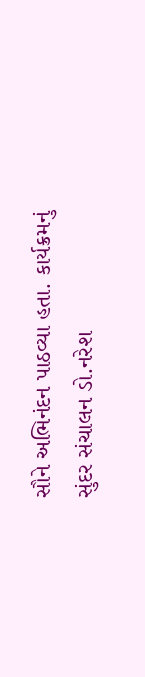સૌને અભિનંદન પાઠવ્યા હતા. કાર્યક્રમનું સુંદર સંચાલન ડો.નરેશ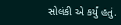સોલંકી એ કર્યું હતું.